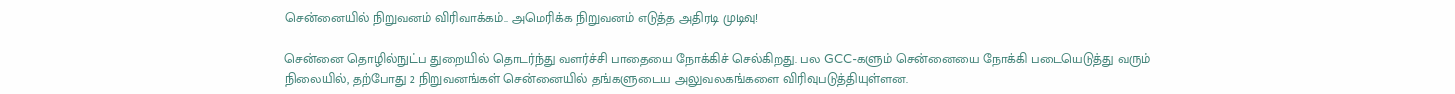சென்னையில் நிறுவனம் விரிவாக்கம்.. அமெரிக்க நிறுவனம் எடுத்த அதிரடி முடிவு!

சென்னை தொழில்நுட்ப துறையில் தொடர்ந்து வளர்ச்சி பாதையை நோக்கிச் செல்கிறது. பல GCC-களும் சென்னையை நோக்கி படையெடுத்து வரும் நிலையில், தற்போது 2 நிறுவனங்கள் சென்னையில் தங்களுடைய அலுவலகங்களை விரிவுபடுத்தியுள்ளன.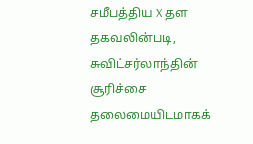சமீபத்திய X தள தகவலின்படி, சுவிட்சர்லாந்தின் சூரிச்சை தலைமையிடமாகக்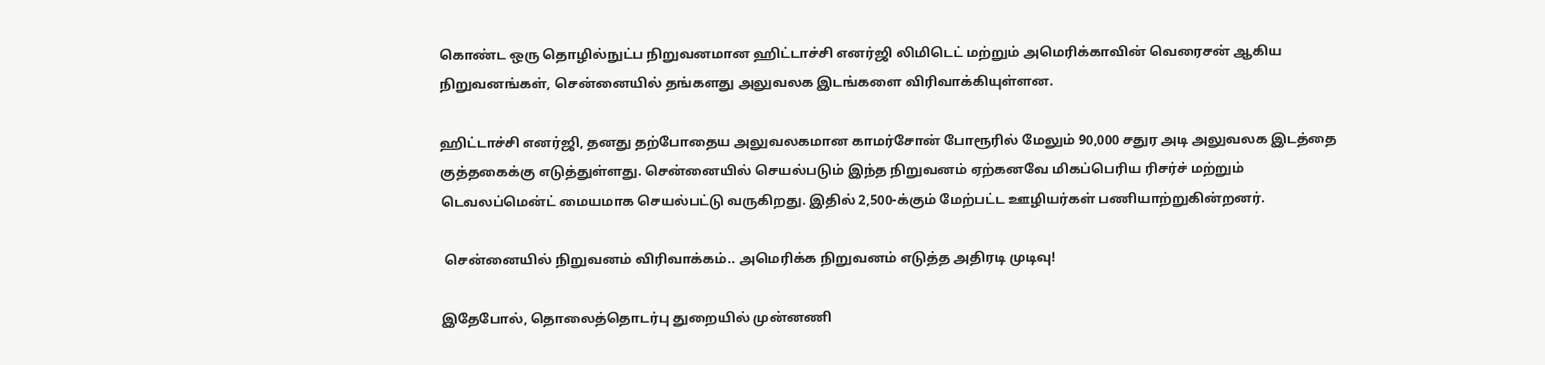கொண்ட ஒரு தொழில்நுட்ப நிறுவனமான ஹிட்டாச்சி எனர்ஜி லிமிடெட் மற்றும் அமெரிக்காவின் வெரைசன் ஆகிய நிறுவனங்கள், சென்னையில் தங்களது அலுவலக இடங்களை விரிவாக்கியுள்ளன.

ஹிட்டாச்சி எனர்ஜி, தனது தற்போதைய அலுவலகமான காமர்சோன் போரூரில் மேலும் 90,000 சதுர அடி அலுவலக இடத்தை குத்தகைக்கு எடுத்துள்ளது. சென்னையில் செயல்படும் இந்த நிறுவனம் ஏற்கனவே மிகப்பெரிய ரிசர்ச் மற்றும் டெவலப்மென்ட் மையமாக செயல்பட்டு வருகிறது. இதில் 2,500-க்கும் மேற்பட்ட ஊழியர்கள் பணியாற்றுகின்றனர்.

 சென்னையில் நிறுவனம் விரிவாக்கம்.. அமெரிக்க நிறுவனம் எடுத்த அதிரடி முடிவு!

இதேபோல், தொலைத்தொடர்பு துறையில் முன்னணி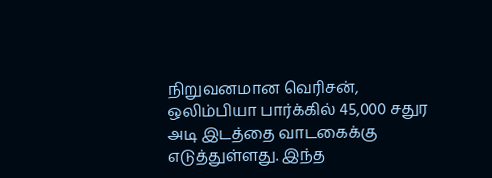நிறுவனமான வெரிசன், ஒலிம்பியா பார்க்கில் 45,000 சதுர அடி இடத்தை வாடகைக்கு எடுத்துள்ளது. இந்த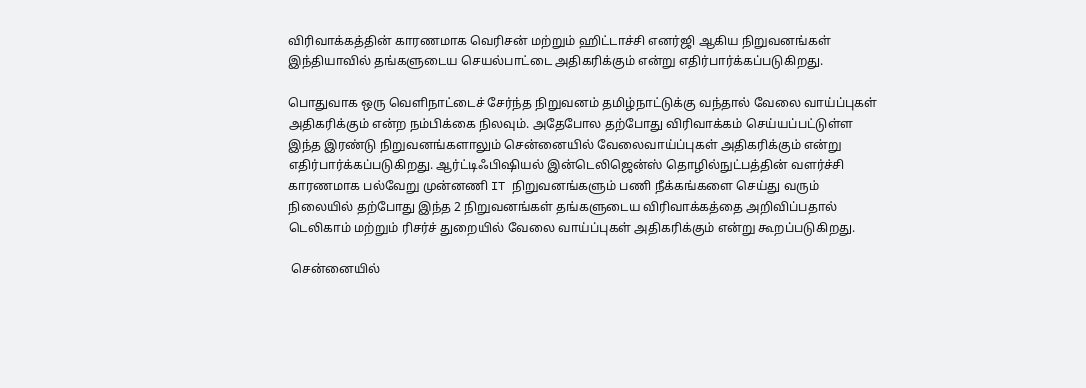விரிவாக்கத்தின் காரணமாக வெரிசன் மற்றும் ஹிட்டாச்சி எனர்ஜி ஆகிய நிறுவனங்கள் இந்தியாவில் தங்களுடைய செயல்பாட்டை அதிகரிக்கும் என்று எதிர்பார்க்கப்படுகிறது.

பொதுவாக ஒரு வெளிநாட்டைச் சேர்ந்த நிறுவனம் தமிழ்நாட்டுக்கு வந்தால் வேலை வாய்ப்புகள் அதிகரிக்கும் என்ற நம்பிக்கை நிலவும். அதேபோல தற்போது விரிவாக்கம் செய்யப்பட்டுள்ள இந்த இரண்டு நிறுவனங்களாலும் சென்னையில் வேலைவாய்ப்புகள் அதிகரிக்கும் என்று எதிர்பார்க்கப்படுகிறது. ஆர்ட்டிஃபிஷியல் இன்டெலிஜென்ஸ் தொழில்நுட்பத்தின் வளர்ச்சி காரணமாக பல்வேறு முன்னணி IT நிறுவனங்களும் பணி நீக்கங்களை செய்து வரும் நிலையில் தற்போது இந்த 2 நிறுவனங்கள் தங்களுடைய விரிவாக்கத்தை அறிவிப்பதால் டெலிகாம் மற்றும் ரிசர்ச் துறையில் வேலை வாய்ப்புகள் அதிகரிக்கும் என்று கூறப்படுகிறது.

 சென்னையில்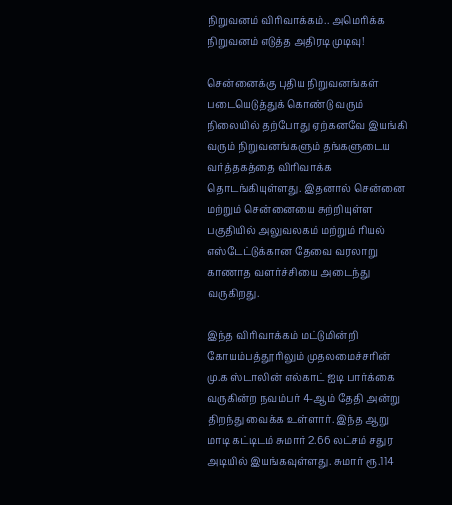நிறுவனம் விரிவாக்கம்.. அமெரிக்க நிறுவனம் எடுத்த அதிரடி முடிவு!

சென்னைக்கு புதிய நிறுவனங்கள் படையெடுத்துக் கொண்டு வரும் நிலையில் தற்போது ஏற்கனவே இயங்கி வரும் நிறுவனங்களும் தங்களுடைய வர்த்தகத்தை விரிவாக்க தொடங்கியுள்ளது. இதனால் சென்னை மற்றும் சென்னையை சுற்றியுள்ள பகுதியில் அலுவலகம் மற்றும் ரியல் எஸ்டேட்டுக்கான தேவை வரலாறு காணாத வளர்ச்சியை அடைந்து வருகிறது.

இந்த விரிவாக்கம் மட்டுமின்றி கோயம்பத்தூரிலும் முதலமைச்சரின் மு.க ஸ்டாலின் எல்காட் ஐடி பார்க்கை வருகின்ற நவம்பர் 4-ஆம் தேதி அன்று திறந்து வைக்க உள்ளார். இந்த ஆறு மாடி கட்டிடம் சுமார் 2.66 லட்சம் சதுர அடியில் இயங்கவுள்ளது. சுமார் ரூ.114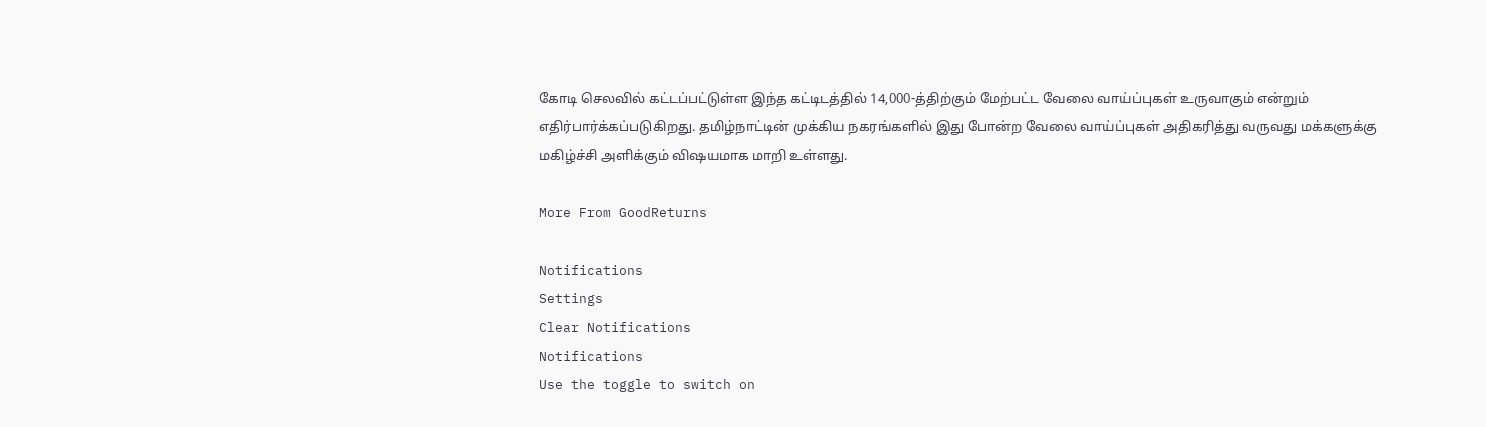கோடி செலவில் கட்டப்பட்டுள்ள இந்த கட்டிடத்தில் 14,000-த்திற்கும் மேற்பட்ட வேலை வாய்ப்புகள் உருவாகும் என்றும் எதிர்பார்க்கப்படுகிறது. தமிழ்நாட்டின் முக்கிய நகரங்களில் இது போன்ற வேலை வாய்ப்புகள் அதிகரித்து வருவது மக்களுக்கு மகிழ்ச்சி அளிக்கும் விஷயமாக மாறி உள்ளது.

More From GoodReturns

Notifications
Settings
Clear Notifications
Notifications
Use the toggle to switch on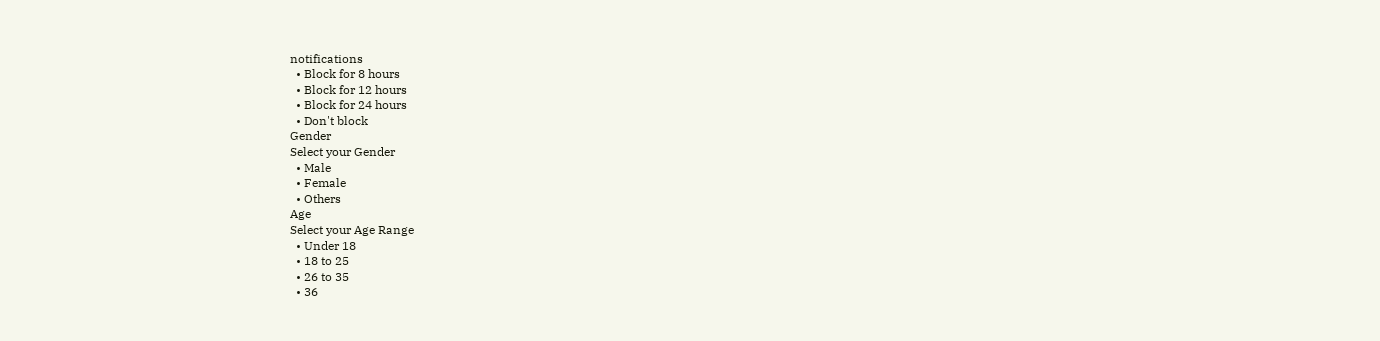notifications
  • Block for 8 hours
  • Block for 12 hours
  • Block for 24 hours
  • Don't block
Gender
Select your Gender
  • Male
  • Female
  • Others
Age
Select your Age Range
  • Under 18
  • 18 to 25
  • 26 to 35
  • 36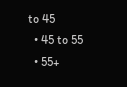to 45
  • 45 to 55
  • 55+